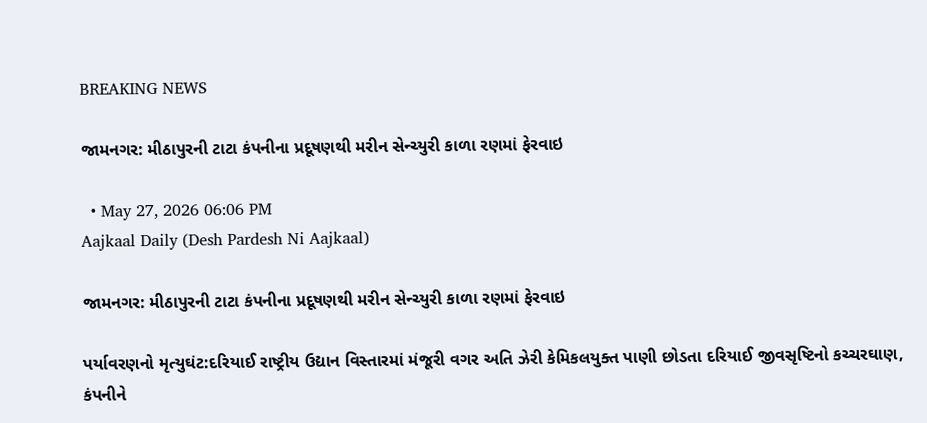BREAKING NEWS

જામનગર: મીઠાપુરની ટાટા કંપનીના પ્રદૂષણથી મરીન સેન્ચ્યુરી કાળા રણમાં ફેરવાઇ

  • May 27, 2026 06:06 PM
Aajkaal Daily (Desh Pardesh Ni Aajkaal)

જામનગર: મીઠાપુરની ટાટા કંપનીના પ્રદૂષણથી મરીન સેન્ચ્યુરી કાળા રણમાં ફેરવાઇ

પર્યાવરણનો મૃત્યુઘંટ:દરિયાઈ રાષ્ટ્રીય ઉદ્યાન વિસ્તારમાં મંજૂરી વગર અતિ ઝેરી કેમિકલયુક્ત પાણી છોડતા દરિયાઈ જીવસૃષ્ટિનો કચ્ચરઘાણ, કંપનીને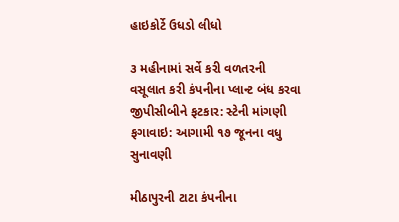હાઇકોર્ટે ઉધડો લીધો

૩ મહીનામાં સર્વે કરી વળતરની વસૂલાત કરી કંપનીના પ્લાન્ટ બંધ કરવા જીપીસીબીને ફટકાર: સ્ટેની માંગણી ફગાવાઇ: આગામી ૧૭ જૂનના વધુ સુનાવણી

મીઠાપુરની ટાટા કંપનીના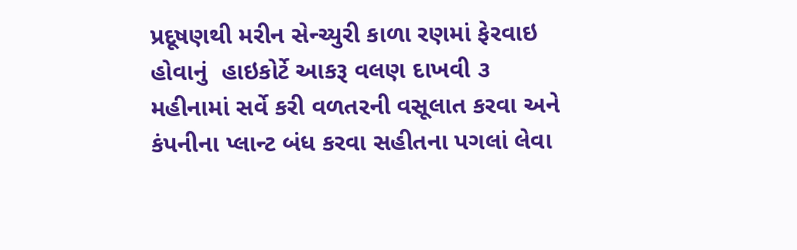પ્રદૂષણથી મરીન સેન્ચ્યુરી કાળા રણમાં ફેરવાઇ હોવાનું  હાઇકોર્ટે આકરૂ વલણ દાખવી ૩ મહીનામાં સર્વે કરી વળતરની વસૂલાત કરવા અને કંપનીના પ્લાન્ટ બંધ કરવા સહીતના પગલાં લેવા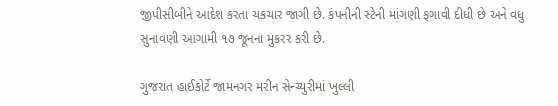જીપીસીબીને આદેશ કરતા ચકચાર જાગી છે. કંપનીની સ્ટેની માંગણી ફગાવી દીધી છે અને વધુ સુનાવણી આગામી ૧૭ જૂનના મુકરર કરી છે.

ગુજરાત હાઈકોર્ટે જામનગર મરીન સેન્ચ્યુરીમાં ખુલ્લી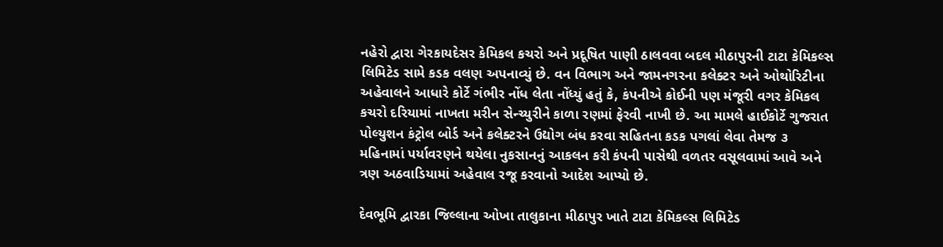નહેરો દ્વારા ગેરકાયદેસર કેમિકલ કચરો અને પ્રદૂષિત પાણી ઠાલવવા બદલ મીઠાપુરની ટાટા કેમિકલ્સ લિમિટેડ સામે કડક વલણ અપનાવ્યું છે. વન વિભાગ અને જામનગરના કલેક્ટર અને ઓથોરિટીના અહેવાલને આધારે કોર્ટે ગંભીર નોંધ લેતા નોંધ્યું હતું કે, કંપનીએ કોઈની પણ મંજૂરી વગર કેમિકલ કચરો દરિયામાં નાખતા મરીન સેન્ચ્યુરીને કાળા રણમાં ફેરવી નાખી છે. આ મામલે હાઈકોર્ટે ગુજરાત પોલ્યુશન કંટ્રોલ બોર્ડ અને કલેક્ટરને ઉદ્યોગ બંધ કરવા સહિતના કડક પગલાં લેવા તેમજ ૩ મહિનામાં પર્યાવરણને થયેલા નુકસાનનું આકલન કરી કંપની પાસેથી વળતર વસૂલવામાં આવે અને ત્રણ અઠવાડિયામાં અહેવાલ રજૂ કરવાનો આદેશ આપ્યો છે.

દેવભૂમિ દ્વારકા જિલ્લાના ઓખા તાલુકાના મીઠાપુર ખાતે ટાટા કેમિકલ્સ લિમિટેડ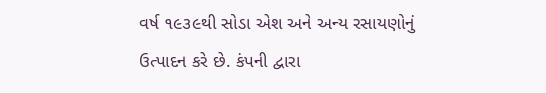વર્ષ ૧૯૩૯થી સોડા એશ અને અન્ય રસાયણોનું ઉત્પાદન કરે છે. કંપની દ્વારા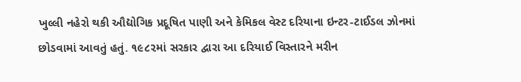ખુલ્લી નહેરો થકી ઔદ્યોગિક પ્રદૂષિત પાણી અને કેમિકલ વેસ્ટ દરિયાના ઇન્ટર-ટાઈડલ ઝોનમાં છોડવામાં આવતું હતું. ૧૯૮૨માં સરકાર દ્વારા આ દરિયાઈ વિસ્તારને મરીન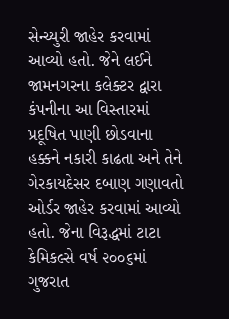સેન્ચ્યુરી જાહેર કરવામાં આવ્યો હતો. જેને લઈને જામનગરના કલેક્ટર દ્વારા કંપનીના આ વિસ્તારમાં પ્રદૂષિત પાણી છોડવાના હક્કને નકારી કાઢતા અને તેને ગેરકાયદેસર દબાણ ગણાવતો ઓર્ડર જાહેર કરવામાં આવ્યો હતો. જેના વિરૂદ્ધમાં ટાટા કેમિકલ્સે વર્ષ ૨૦૦૬માં ગુજરાત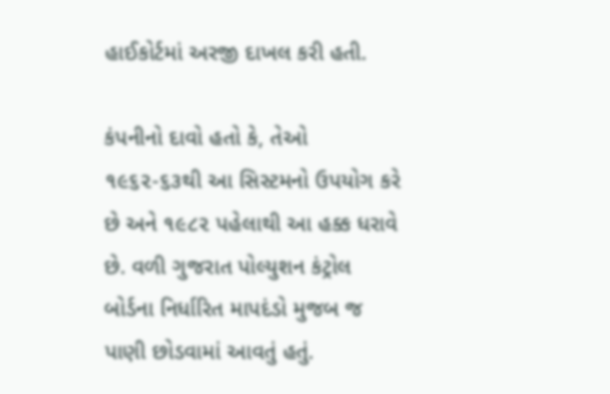હાઈકોર્ટમાં અરજી દાખલ કરી હતી.

કંપનીનો દાવો હતો કે, તેઓ ૧૯૬૨-૬૩થી આ સિસ્ટમનો ઉપયોગ કરે છે અને ૧૯૮૨ પહેલાથી આ હક્ક ધરાવે છે. વળી ગુજરાત પોલ્યુશન કંટ્રોલ બોર્ડના નિર્ધારિત માપદંડો મુજબ જ પાણી છોડવામાં આવતું હતું.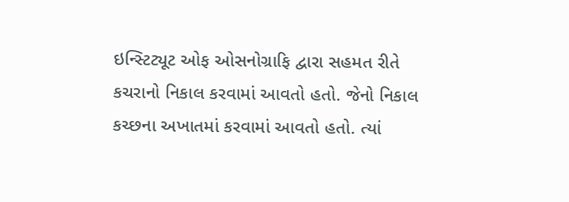ઇન્સ્ટિટ્યૂટ ઓફ ઓસનોગ્રાફિ દ્વારા સહમત રીતે કચરાનો નિકાલ કરવામાં આવતો હતો. જેનો નિકાલ કચ્છના અખાતમાં કરવામાં આવતો હતો. ત્યાં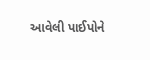આવેલી પાઈપોને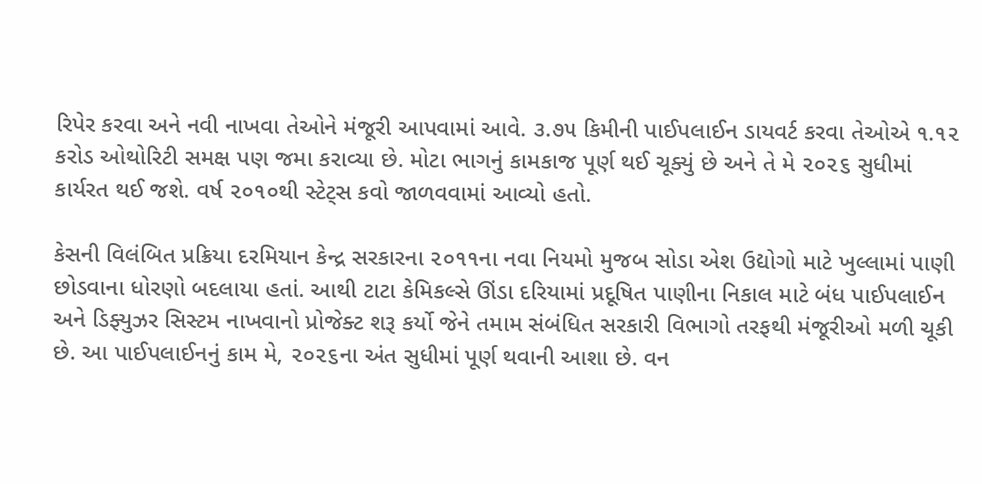રિપેર કરવા અને નવી નાખવા તેઓને મંજૂરી આપવામાં આવે. ૩.૭૫ કિમીની પાઈપલાઈન ડાયવર્ટ કરવા તેઓએ ૧.૧૨ કરોડ ઓથોરિટી સમક્ષ પણ જમા કરાવ્યા છે. મોટા ભાગનું કામકાજ પૂર્ણ થઈ ચૂક્યું છે અને તે મે ૨૦૨૬ સુધીમાં કાર્યરત થઈ જશે. વર્ષ ૨૦૧૦થી સ્ટેટ્સ કવો જાળવવામાં આવ્યો હતો.

કેસની વિલંબિત પ્રક્રિયા દરમિયાન કેન્દ્ર સરકારના ૨૦૧૧ના નવા નિયમો મુજબ સોડા એશ ઉદ્યોગો માટે ખુલ્લામાં પાણી છોડવાના ધોરણો બદલાયા હતાં. આથી ટાટા કેમિકલ્સે ઊંડા દરિયામાં પ્રદૂષિત પાણીના નિકાલ માટે બંધ પાઈપલાઈન અને ડિફ્યુઝર સિસ્ટમ નાખવાનો પ્રોજેક્ટ શરૂ કર્યો જેને તમામ સંબંધિત સરકારી વિભાગો તરફથી મંજૂરીઓ મળી ચૂકી છે. આ પાઈપલાઈનનું કામ મે, ૨૦૨૬ના અંત સુધીમાં પૂર્ણ થવાની આશા છે. વન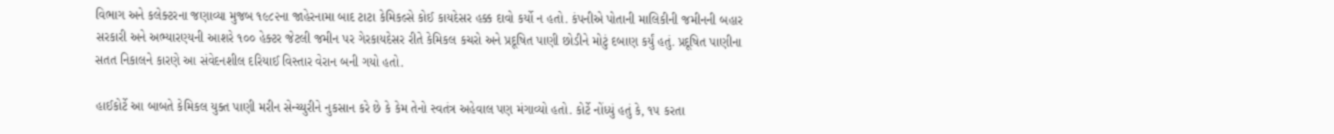વિભાગ અને કલેક્ટરના જણાવ્યા મુજબ ૧૯૮૨ના જાહેરનામા બાદ ટાટા કેમિકલ્સે કોઈ કાયદેસર હક્ક દાવો કર્યો ન હતો. કંપનીએ પોતાની માલિકીની જમીનની બહાર સરકારી અને અભ્યારણ્યની આશરે ૧૦૦ હેક્ટર જેટલી જમીન પર ગેરકાયદેસર રીતે કેમિકલ કચરો અને પ્રદૂષિત પાણી છોડીને મોટું દબાણ કર્યું હતું. પ્રદૂષિત પાણીના સતત નિકાલને કારણે આ સંવેદનશીલ દરિયાઈ વિસ્તાર વેરાન બની ગયો હતો.

હાઈકોર્ટે આ બાબતે કેમિકલ યુક્ત પાણી મરીન સેન્ચ્યુરીને નુકસાન કરે છે કે કેમ તેનો સ્વતંત્ર અહેવાલ પણ મંગાવ્યો હતો. કોર્ટે નોંધ્યું હતું કે, ૧૫ કરતા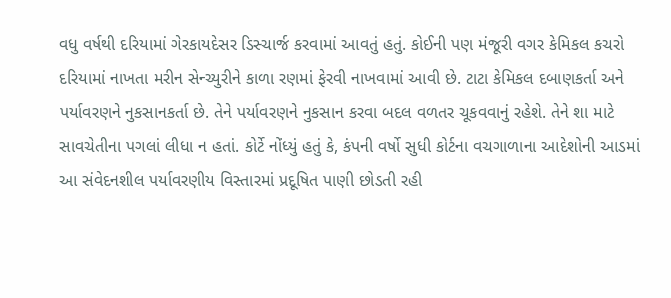વધુ વર્ષથી દરિયામાં ગેરકાયદેસર ડિસ્ચાર્જ કરવામાં આવતું હતું. કોઈની પણ મંજૂરી વગર કેમિકલ કચરો દરિયામાં નાખતા મરીન સેન્ચ્યુરીને કાળા રણમાં ફેરવી નાખવામાં આવી છે. ટાટા કેમિકલ દબાણકર્તા અને પર્યાવરણને નુકસાનકર્તા છે. તેને પર્યાવરણને નુકસાન કરવા બદલ વળતર ચૂકવવાનું રહેશે. તેને શા માટે સાવચેતીના પગલાં લીધા ન હતાં. કોર્ટે નોંધ્યું હતું કે, કંપની વર્ષો સુધી કોર્ટના વચગાળાના આદેશોની આડમાં આ સંવેદનશીલ પર્યાવરણીય વિસ્તારમાં પ્રદૂષિત પાણી છોડતી રહી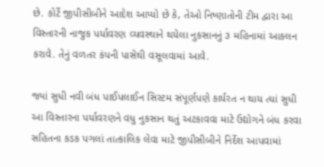છે. કોર્ટે જીપીસીબીને આદેશ આપ્યો છે કે, તેઓ નિષ્ણાતોની ટીમ દ્વારા આ વિસ્તારની નાજુક પર્યાવરણ વ્યવસ્થાને થયેલા નુકસાનનું ૩ મહિનામાં આકલન કરાવે. તેનું વળતર કંપની પાસેથી વસૂલવામાં આવે.

જ્યાં સુધી નવી બંધ પાઈપલાઈન સિસ્ટમ સંપૂર્ણપણે કાર્યરત ન થાય ત્યાં સુધી આ વિસ્તારના પર્યાવરણને વધુ નુકસાન થતું અટકાવવા માટે ઉદ્યોગને બંધ કરવા સહિતના કડક પગલાં તાત્કાલિક લેવા માટે જીપીસીબીને નિર્દેશ આપવામાં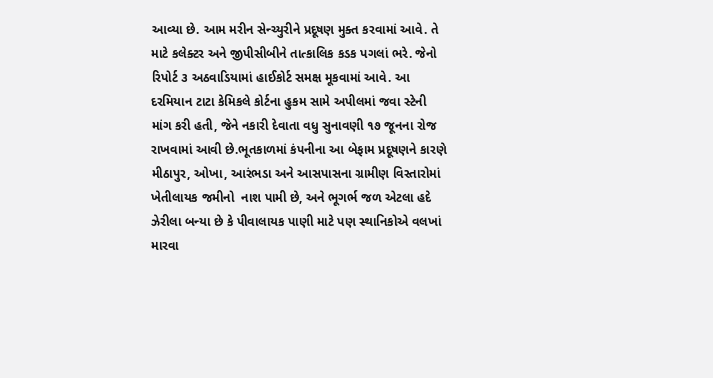આવ્યા છે. આમ મરીન સેન્ચ્યુરીને પ્રદૂષણ મુક્ત કરવામાં આવે. તે માટે કલેક્ટર અને જીપીસીબીને તાત્કાલિક કડક પગલાં ભરે. જેનો રિપોર્ટ ૩ અઠવાડિયામાં હાઈકોર્ટ સમક્ષ મૂકવામાં આવે. આ દરમિયાન ટાટા કેમિકલે કોર્ટના હુકમ સામે અપીલમાં જવા સ્ટેની માંગ કરી હતી, જેને નકારી દેવાતા વધુ સુનાવણી ૧૭ જૂનના રોજ રાખવામાં આવી છે.ભૂતકાળમાં કંપનીના આ બેફામ પ્રદૂષણને કારણે મીઠાપુર, ઓખા, આરંભડા અને આસપાસના ગ્રામીણ વિસ્તારોમાં ખેતીલાયક જમીનો  નાશ પામી છે, અને ભૂગર્ભ જળ એટલા હદે ઝેરીલા બન્યા છે કે પીવાલાયક પાણી માટે પણ સ્થાનિકોએ વલખાં મારવા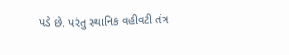પડે છે. પરંતુ સ્થાનિક વહીવટી તંત્ર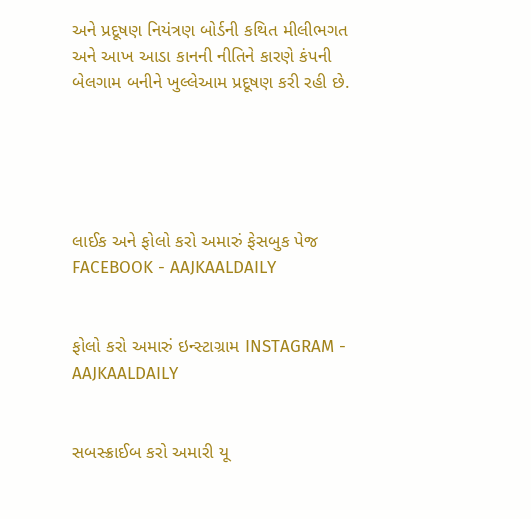અને પ્રદૂષણ નિયંત્રણ બોર્ડની કથિત મીલીભગત અને આખ આડા કાનની નીતિને કારણે કંપની બેલગામ બનીને ખુલ્લેઆમ પ્રદૂષણ કરી રહી છે.





લાઈક અને ફોલો કરો અમારું ફેસબુક પેજ FACEBOOK - AAJKAALDAILY


ફોલો કરો અમારું ઇન્સ્ટાગ્રામ INSTAGRAM - AAJKAALDAILY


સબસ્ક્રાઈબ કરો અમારી યૂ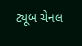ટ્યૂબ ચેનલ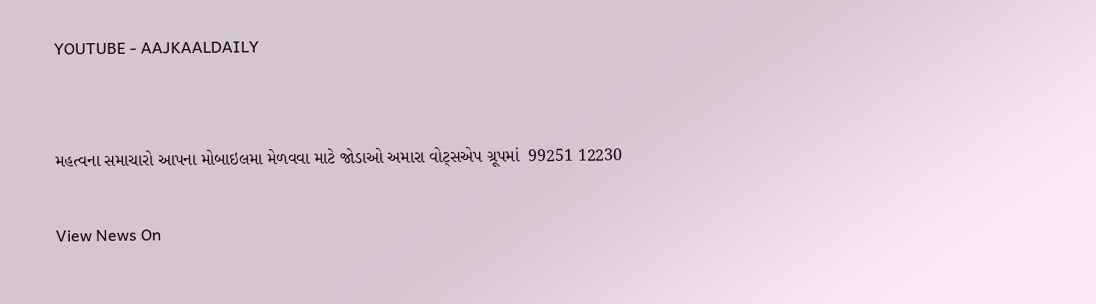YOUTUBE - AAJKAALDAILY


મહત્વના સમાચારો આપના મોબાઇલમા મેળવવા માટે જોડાઓ અમારા વોટ્સએપ ગ્રૂપમાં  99251 12230

View News On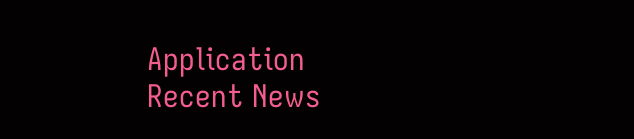Application
Recent News